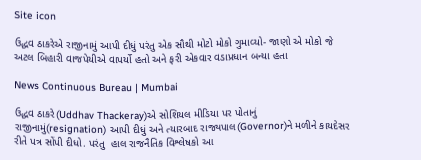Site icon

ઉદ્ધવ ઠાકરેએ રાજીનામું આપી દીધું પરંતુ એક સૌથી મોટો મોકો ગુમાવ્યો- જાણો એ મોકો જે અટલ બિહારી વાજપેયીએ વાપર્યો હતો અને ફરી એકવાર વડાપ્રધાન બન્યા હતા

News Continuous Bureau | Mumbai

ઉદ્ધવ ઠાકરે(Uddhav Thackeray)એ સોશિયલ મીડિયા પર પોતાનું રાજીનામું(resignation) આપી દીધું અને ત્યારબાદ રાજ્યપાલ(Governor)ને મળીને કાયદેસર રીતે પત્ર સોંપી દીધો. પરંતુ  હાલ રાજનૈતિક વિશ્લેષકો આ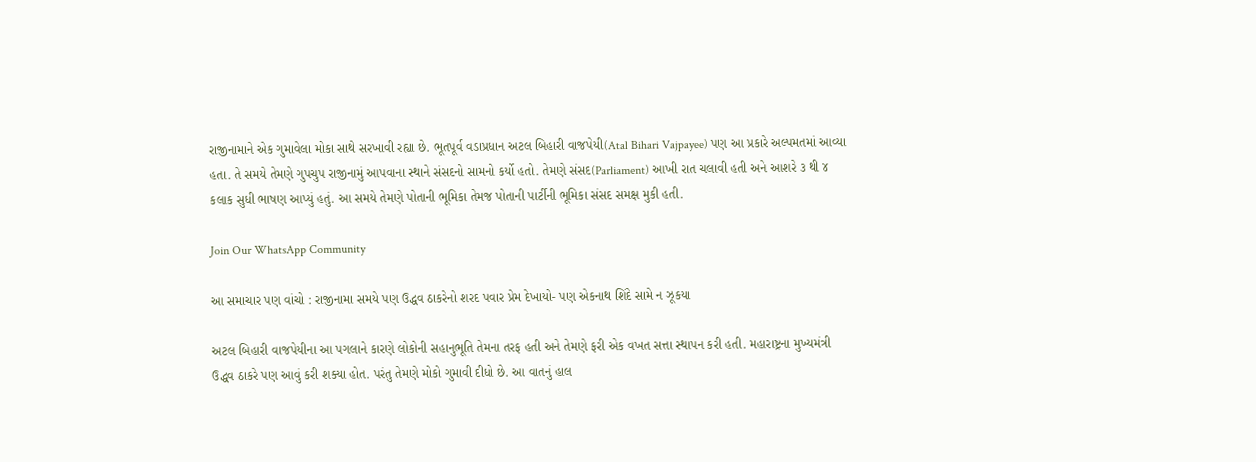રાજીનામાને એક ગુમાવેલા મોકા સાથે સરખાવી રહ્યા છે. ભૂતપૂર્વ વડાપ્રધાન અટલ બિહારી વાજપેયી(Atal Bihari Vajpayee) પણ આ પ્રકારે અલ્પમતમાં આવ્યા હતા. તે સમયે તેમણે ગુપચુપ રાજીનામું આપવાના સ્થાને સંસદનો સામનો કર્યો હતો. તેમણે સંસદ(Parliament) આખી રાત ચલાવી હતી અને આશરે ૩ થી ૪ કલાક સુધી ભાષણ આપ્યું હતું. આ સમયે તેમણે પોતાની ભૂમિકા તેમજ પોતાની પાર્ટીની ભૂમિકા સંસદ સમક્ષ મુકી હતી.

Join Our WhatsApp Community

આ સમાચાર પણ વાંચો : રાજીનામા સમયે પણ ઉદ્ધવ ઠાકરેનો શરદ પવાર પ્રેમ દેખાયો- પણ એકનાથ શિંદે સામે ન ઝૂકયા

અટલ બિહારી વાજપેયીના આ પગલાને કારણે લોકોની સહાનુભૂતિ તેમના તરફ હતી અને તેમણે ફરી એક વખત સત્તા સ્થાપન કરી હતી. મહારાષ્ટ્રના મુખ્યમંત્રી ઉદ્ધવ ઠાકરે પણ આવું કરી શક્યા હોત. પરંતુ તેમણે મોકો ગુમાવી દીધો છે. આ વાતનું હાલ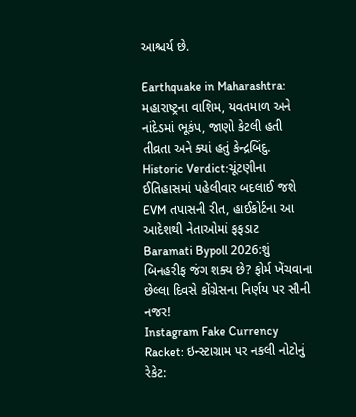આશ્ચર્ય છે.

Earthquake in Maharashtra: મહારાષ્ટ્રના વાશિમ, યવતમાળ અને નાંદેડમાં ભૂકંપ, જાણો કેટલી હતી તીવ્રતા અને ક્યાં હતું કેન્દ્રબિંદુ.
Historic Verdict:ચૂંટણીના ઈતિહાસમાં પહેલીવાર બદલાઈ જશે EVM તપાસની રીત, હાઈકોર્ટના આ આદેશથી નેતાઓમાં ફફડાટ
Baramati Bypoll 2026:શું બિનહરીફ જંગ શક્ય છે? ફોર્મ ખેંચવાના છેલ્લા દિવસે કોંગ્રેસના નિર્ણય પર સૌની નજર!
Instagram Fake Currency Racket: ઇન્સ્ટાગ્રામ પર નકલી નોટોનું રેકેટ: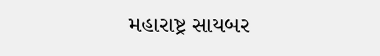મહારાષ્ટ્ર સાયબર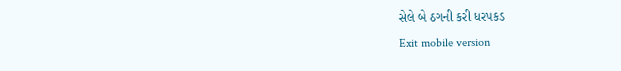સેલે બે ઠગની કરી ધરપકડ
Exit mobile version